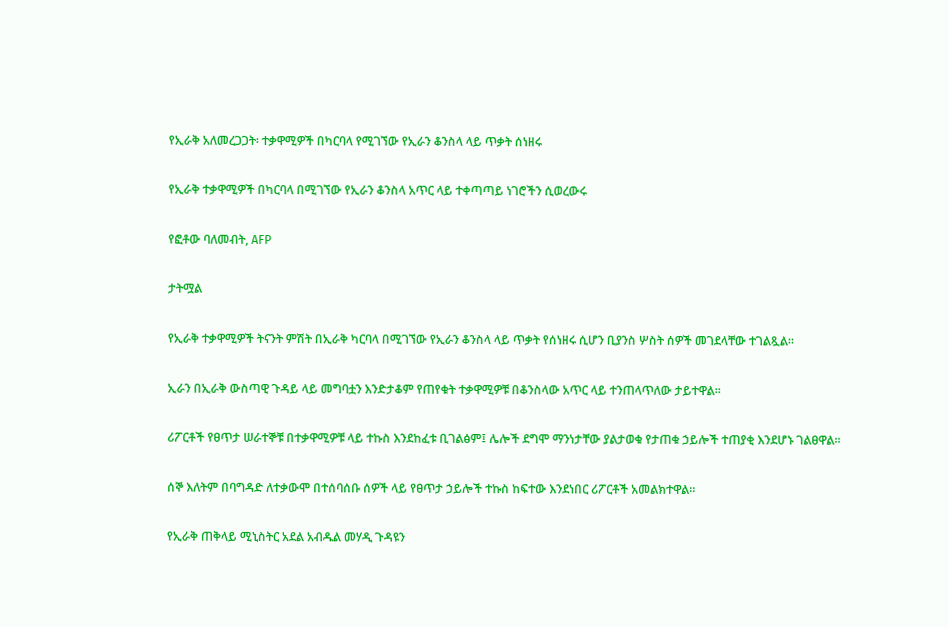የኢራቅ አለመረጋጋት፡ ተቃዋሚዎች በካርባላ የሚገኘው የኢራን ቆንስላ ላይ ጥቃት ሰነዘሩ

የኢራቅ ተቃዋሚዎች በካርባላ በሚገኘው የኢራን ቆንስላ አጥር ላይ ተቀጣጣይ ነገሮችን ሲወረውሩ

የፎቶው ባለመብት, AFP

ታትሟል

የኢራቅ ተቃዋሚዎች ትናንት ምሽት በኢራቅ ካርባላ በሚገኘው የኢራን ቆንስላ ላይ ጥቃት የሰነዘሩ ሲሆን ቢያንስ ሦስት ሰዎች መገደላቸው ተገልጿል።

ኢራን በኢራቅ ውስጣዊ ጉዳይ ላይ መግባቷን እንድታቆም የጠየቁት ተቃዋሚዎቹ በቆንስላው አጥር ላይ ተንጠላጥለው ታይተዋል።

ሪፖርቶች የፀጥታ ሠራተኞቹ በተቃዋሚዎቹ ላይ ተኩስ እንደከፈቱ ቢገልፅም፤ ሌሎች ደግሞ ማንነታቸው ያልታወቁ የታጠቁ ኃይሎች ተጠያቂ እንደሆኑ ገልፀዋል።

ሰኞ እለትም በባግዳድ ለተቃውሞ በተሰባሰቡ ሰዎች ላይ የፀጥታ ኃይሎች ተኩስ ከፍተው እንደነበር ሪፖርቶች አመልክተዋል።

የኢራቅ ጠቅላይ ሚኒስትር አደል አብዱል መሃዲ ጉዳዩን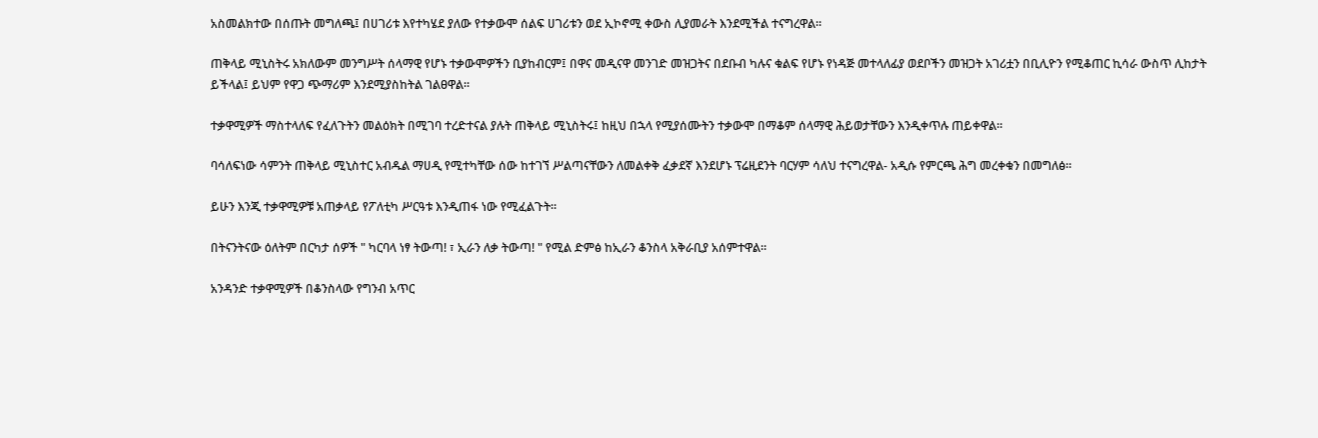አስመልክተው በሰጡት መግለጫ፤ በሀገሪቱ እየተካሄደ ያለው የተቃውሞ ሰልፍ ሀገሪቱን ወደ ኢኮኖሚ ቀውስ ሊያመራት እንደሚችል ተናግረዋል።

ጠቅላይ ሚኒስትሩ አክለውም መንግሥት ሰላማዊ የሆኑ ተቃውሞዎችን ቢያከብርም፤ በዋና መዲናዋ መንገድ መዝጋትና በደቡብ ካሉና ቁልፍ የሆኑ የነዳጅ መተላለፊያ ወደቦችን መዝጋት አገሪቷን በቢሊዮን የሚቆጠር ኪሳራ ውስጥ ሊከታት ይችላል፤ ይህም የዋጋ ጭማሪም እንደሚያስከትል ገልፀዋል።

ተቃዋሚዎች ማስተላለፍ የፈለጉትን መልዕክት በሚገባ ተረድተናል ያሉት ጠቅላይ ሚኒስትሩ፤ ከዚህ በኋላ የሚያሰሙትን ተቃውሞ በማቆም ሰላማዊ ሕይወታቸውን እንዲቀጥሉ ጠይቀዋል።

ባሳለፍነው ሳምንት ጠቅላይ ሚኒስተር አብዱል ማሀዲ የሚተካቸው ሰው ከተገኘ ሥልጣናቸውን ለመልቀቅ ፈቃደኛ እንደሆኑ ፕሬዚደንት ባርሃም ሳለህ ተናግረዋል- አዲሱ የምርጫ ሕግ መረቀቁን በመግለፅ።

ይሁን እንጂ ተቃዋሚዎቹ አጠቃላይ የፖለቲካ ሥርዓቱ እንዲጠፋ ነው የሚፈልጉት።

በትናንትናው ዕለትም በርካታ ሰዎች " ካርባላ ነፃ ትውጣ! ፣ ኢራን ለቃ ትውጣ! " የሚል ድምፅ ከኢራን ቆንስላ አቅራቢያ አሰምተዋል።

አንዳንድ ተቃዋሚዎች በቆንስላው የግንብ አጥር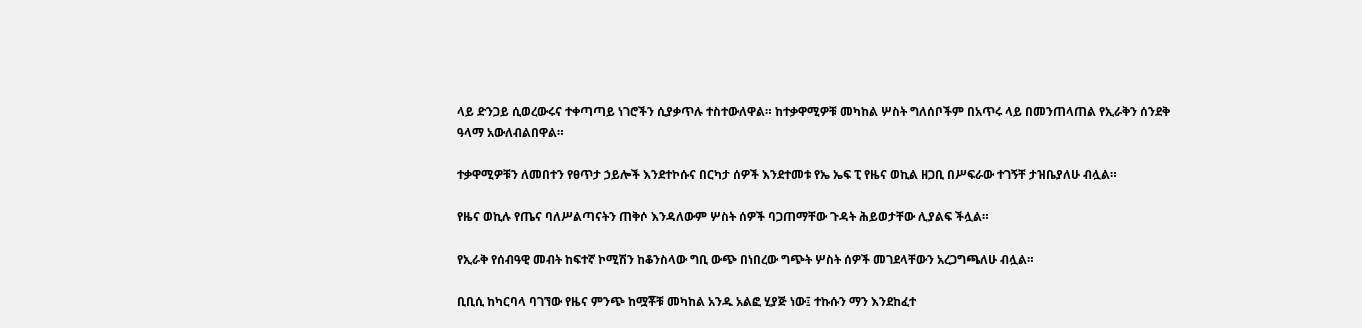ላይ ድንጋይ ሲወረውሩና ተቀጣጣይ ነገሮችን ሲያቃጥሉ ተስተውለዋል። ከተቃዋሚዎቹ መካከል ሦስት ግለሰቦችም በአጥሩ ላይ በመንጠላጠል የኢራቅን ሰንደቅ ዓላማ አውለብልበዋል።

ተቃዋሚዎቹን ለመበተን የፀጥታ ኃይሎች እንደተኮሱና በርካታ ሰዎች እንደተመቱ የኤ ኤፍ ፒ የዜና ወኪል ዘጋቢ በሥፍራው ተገኝቸ ታዝቤያለሁ ብሏል።

የዜና ወኪሉ የጤና ባለሥልጣናትን ጠቅሶ እንዳለውም ሦስት ሰዎች ባጋጠማቸው ጉዳት ሕይወታቸው ሊያልፍ ችሏል።

የኢራቅ የሰብዓዊ መብት ከፍተኛ ኮሚሽን ከቆንስላው ግቢ ውጭ በነበረው ግጭት ሦስት ሰዎች መገደላቸውን አረጋግጫለሁ ብሏል።

ቢቢሲ ከካርባላ ባገኘው የዜና ምንጭ ከሟቾቹ መካከል አንዱ አልፎ ሂያጅ ነው፤ ተኩሱን ማን እንደከፈተ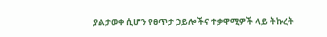ያልታወቀ ሲሆን የፀጥታ ኃይሎችና ተቃዋሚዎች ላይ ትኩረት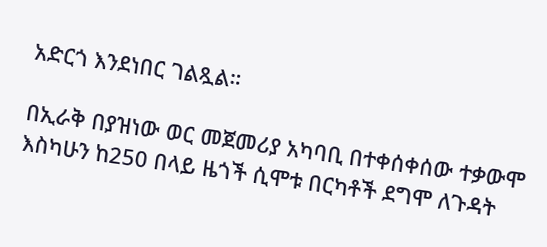አድርጎ እንደነበር ገልጿል።

በኢራቅ በያዝነው ወር መጀመሪያ አካባቢ በተቀሰቀሰው ተቃውሞ እስካሁን ከ250 በላይ ዜጎች ሲሞቱ በርካቶች ደግሞ ለጉዳት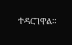ተዳርገዋል።